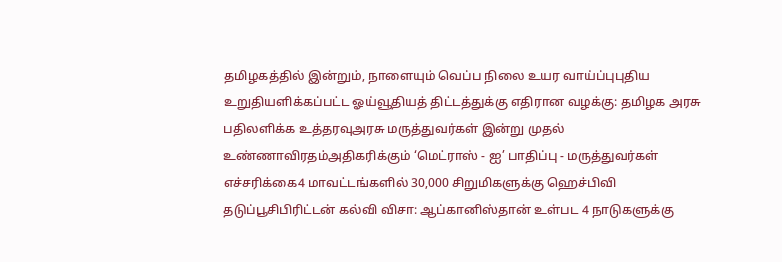தமிழகத்தில் இன்றும், நாளையும் வெப்ப நிலை உயர வாய்ப்புபுதிய உறுதியளிக்கப்பட்ட ஓய்வூதியத் திட்டத்துக்கு எதிரான வழக்கு: தமிழக அரசு பதிலளிக்க உத்தரவுஅரசு மருத்துவர்கள் இன்று முதல் உண்ணாவிரதம்அதிகரிக்கும் ‘மெட்ராஸ் - ஐ’ பாதிப்பு - மருத்துவர்கள் எச்சரிக்கை4 மாவட்டங்களில் 30,000 சிறுமிகளுக்கு ஹெச்பிவி தடுப்பூசிபிரிட்டன் கல்வி விசா: ஆப்கானிஸ்தான் உள்பட 4 நாடுகளுக்கு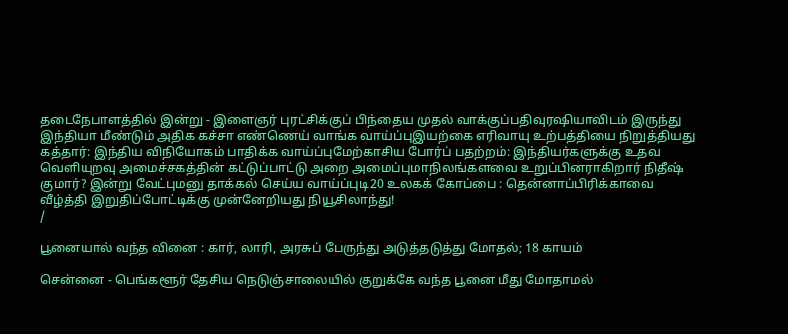தடைநேபாளத்தில் இன்று - இளைஞர் புரட்சிக்குப் பிந்தைய முதல் வாக்குப்பதிவுரஷியாவிடம் இருந்து இந்தியா மீண்டும் அதிக கச்சா எண்ணெய் வாங்க வாய்ப்புஇயற்கை எரிவாயு உற்பத்தியை நிறுத்தியது கத்தார்: இந்திய விநியோகம் பாதிக்க வாய்ப்புமேற்காசிய போர்ப் பதற்றம்: இந்தியர்களுக்கு உதவ வெளியுறவு அமைச்சகத்தின் கட்டுப்பாட்டு அறை அமைப்புமாநிலங்களவை உறுப்பினராகிறார் நிதீஷ் குமார்? இன்று வேட்புமனு தாக்கல் செய்ய வாய்ப்புடி20 உலகக் கோப்பை : தென்னாப்பிரிக்காவை வீழ்த்தி இறுதிப்போட்டிக்கு முன்னேறியது நியூசிலாந்து!
/

பூனையால் வந்த வினை : கார், லாரி, அரசுப் பேருந்து அடுத்தடுத்து மோதல்; 18 காயம்

சென்னை - பெங்களூர் தேசிய நெடுஞ்சாலையில் குறுக்கே வந்த பூனை மீது மோதாமல்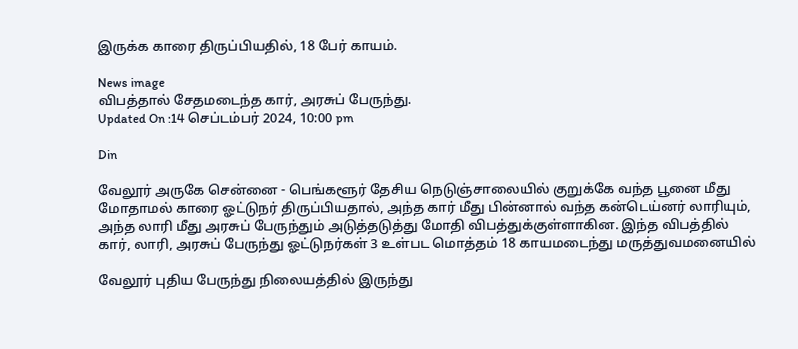இருக்க காரை திருப்பியதில், 18 பேர் காயம்.

News image
விபத்தால் சேதமடைந்த கார், அரசுப் பேருந்து.
Updated On :14 செப்டம்பர் 2024, 10:00 pm

Din

வேலூர் அருகே சென்னை - பெங்களூர் தேசிய நெடுஞ்சாலையில் குறுக்கே வந்த பூனை மீது மோதாமல் காரை ஓட்டுநர் திருப்பியதால், அந்த கார் மீது பின்னால் வந்த கன்டெய்னர் லாரியும், அந்த லாரி மீது அரசுப் பேருந்தும் அடுத்தடுத்து மோதி விபத்துக்குள்ளாகின. இந்த விபத்தில் கார், லாரி, அரசுப் பேருந்து ஓட்டுநர்கள் 3 உள்பட மொத்தம் 18 காயமடைந்து மருத்துவமனையில்

வேலூர் புதிய பேருந்து நிலையத்தில் இருந்து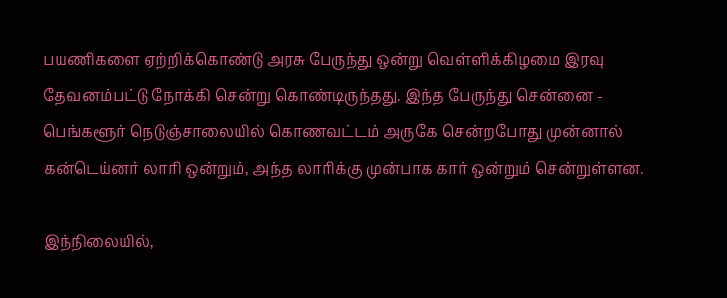பயணிகளை ஏற்றிக்கொண்டு அரசு பேருந்து ஒன்று வெள்ளிக்கிழமை இரவு தேவனம்பட்டு நோக்கி சென்று கொண்டிருந்தது. இந்த பேருந்து சென்னை - பெங்களூர் நெடுஞ்சாலையில் கொணவட்டம் அருகே சென்றபோது முன்னால் கன்டெய்னர் லாரி ஒன்றும், அந்த லாரிக்கு முன்பாக கார் ஒன்றும் சென்றுள்ளன.

இந்நிலையில்,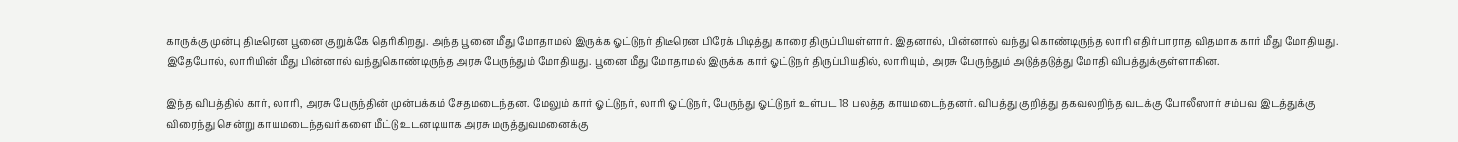காருக்கு முன்பு திடீரென பூனை குறுக்கே தெரிகிறது. அந்த பூனை மீது மோதாமல் இருக்க ஓட்டுநர் திடீரென பிரேக் பிடித்து காரை திருப்பியள்ளார். இதனால், பின்னால் வந்து கொண்டிருந்த லாரி எதிர்பாராத விதமாக கார் மீது மோதியது. இதேபோல், லாரியின் மீது பின்னால் வந்துகொண்டிருந்த அரசு பேருந்தும் மோதியது. பூனை மீது மோதாமல் இருக்க கார் ஓட்டுநர் திருப்பியதில், லாரியும், அரசு பேருந்தும் அடுத்தடுத்து மோதி விபத்துக்குள்ளாகின.

இந்த விபத்தில் கார், லாரி, அரசு பேருந்தின் முன்பக்கம் சேதமடைந்தன. மேலும் கார் ஓட்டுநர், லாரி ஓட்டுநர், பேருந்து ஓட்டுநர் உள்பட 18 பலத்த காயமடைந்தனர். விபத்து குறித்து தகவலறிந்த வடக்கு போலீஸார் சம்பவ இடத்துக்கு விரைந்து சென்று காயமடைந்தவர்களை மீட்டு உடனடியாக அரசு மருத்துவமனைக்கு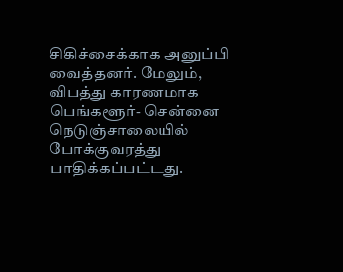சிகிச்சைக்காக அனுப்பி வைத்தனர். மேலும், விபத்து காரணமாக பெங்களூர்- சென்னை நெடுஞ்சாலையில் போக்குவரத்து பாதிக்கப்பட்டது.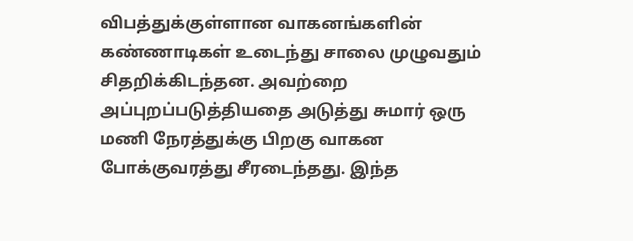விபத்துக்குள்ளான வாகனங்களின் கண்ணாடிகள் உடைந்து சாலை முழுவதும் சிதறிக்கிடந்தன. அவற்றை அப்புறப்படுத்தியதை அடுத்து சுமார் ஒரு மணி நேரத்துக்கு பிறகு வாகன போக்குவரத்து சீரடைந்தது. இந்த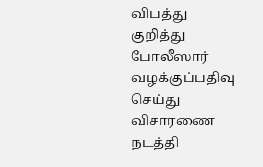விபத்து குறித்து போலீஸார் வழக்குப்பதிவு செய்து விசாரணை நடத்தி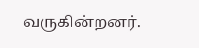வருகின்றனர்.